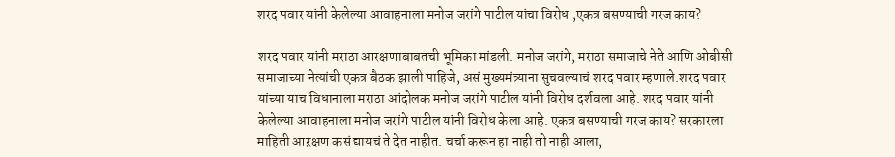शरद पवार यांनी केलेल्या आवाहनाला मनोज जरांगे पाटील यांचा विरोध ,एकत्र बसण्याची गरज काय?

शरद पवार यांनी मराठा आरक्षणाबाबतची भूमिका मांडली. मनोज जरांगे, मराठा समाजाचे नेते आणि ओबीसी समाजाच्या नेत्यांची एकत्र बैठक झाली पाहिजे, असं मुख्यमंत्र्याना सुचवल्याचं शरद पवार म्हणाले.शरद पवार यांच्या याच विधानाला मराठा आंदोलक मनोज जरांगे पाटील यांनी विरोध दर्शवला आहे. शरद पवार यांनी केलेल्या आवाहनाला मनोज जरांगे पाटील यांनी विरोध केला आहे. एकत्र बसण्याची गरज काय? सरकारला माहिती आऱक्षण कसं द्यायचं ते देत नाहीत. चर्चा करून हा नाही तो नाही आला,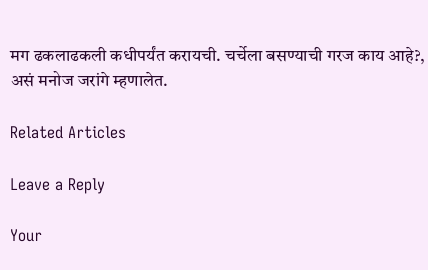मग ढकलाढकली कधीपर्यंत करायची. चर्चेला बसण्याची गरज काय आहे?, असं मनोज जरांगे म्हणालेत.

Related Articles

Leave a Reply

Your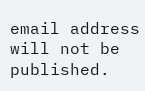email address will not be published.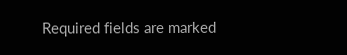Required fields are marked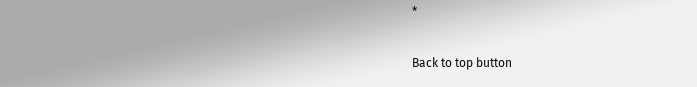*

Back to top button